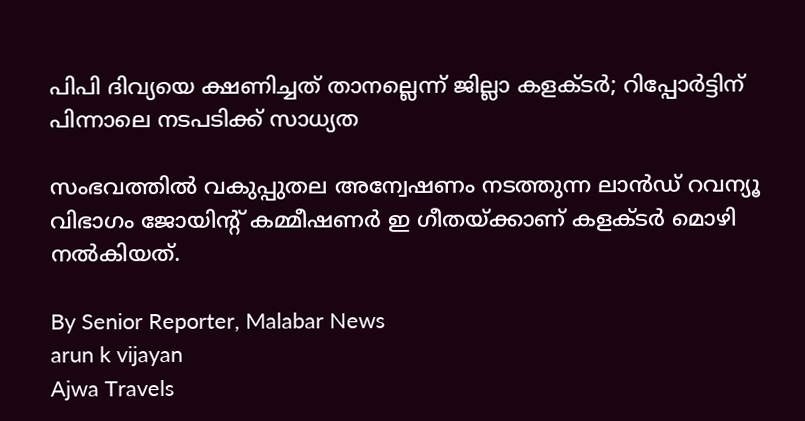പിപി ദിവ്യയെ ക്ഷണിച്ചത് താനല്ലെന്ന് ജില്ലാ കളക്‌ടർ; റിപ്പോർട്ടിന് പിന്നാലെ നടപടിക്ക് സാധ്യത

സംഭവത്തിൽ വകുപ്പുതല അന്വേഷണം നടത്തുന്ന ലാൻഡ് റവന്യൂ വിഭാഗം ജോയിന്റ് കമ്മീഷണർ ഇ ഗീതയ്‌ക്കാണ് കളക്‌ടർ മൊഴി നൽകിയത്.

By Senior Reporter, Malabar News
arun k vijayan
Ajwa Travels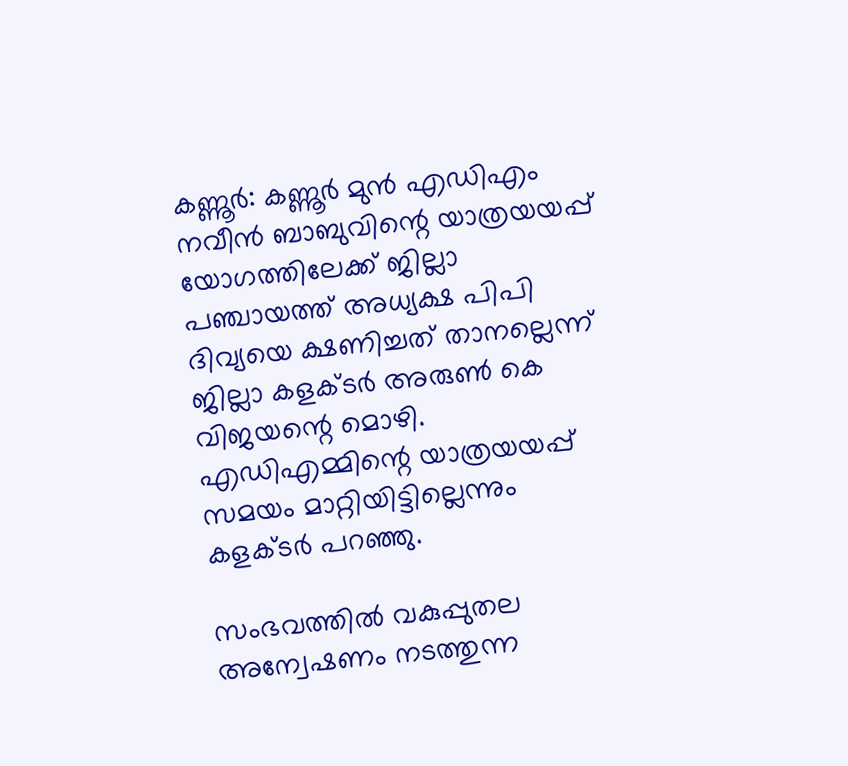കണ്ണൂർ: കണ്ണൂർ മുൻ എഡിഎം നവീൻ ബാബുവിന്റെ യാത്രയയപ്പ് യോഗത്തിലേക്ക് ജില്ലാ പഞ്ചായത്ത് അധ്യക്ഷ പിപി ദിവ്യയെ ക്ഷണിച്ചത് താനല്ലെന്ന് ജില്ലാ കളക്‌ടർ അരുൺ കെ വിജയന്റെ മൊഴി. എഡിഎമ്മിന്റെ യാത്രയയപ്പ് സമയം മാറ്റിയിട്ടില്ലെന്നും കളക്‌ടർ പറഞ്ഞു.

സംഭവത്തിൽ വകുപ്പുതല അന്വേഷണം നടത്തുന്ന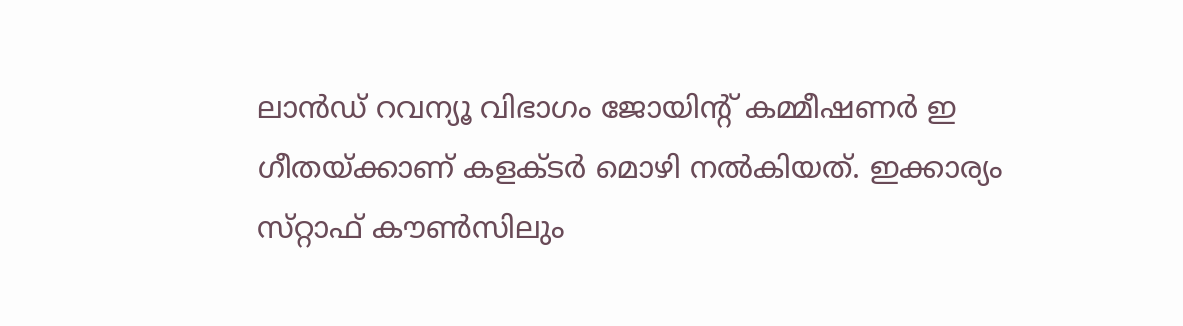ലാൻഡ് റവന്യൂ വിഭാഗം ജോയിന്റ് കമ്മീഷണർ ഇ ഗീതയ്‌ക്കാണ് കളക്‌ടർ മൊഴി നൽകിയത്. ഇക്കാര്യം സ്‌റ്റാഫ്‌ കൗൺസിലും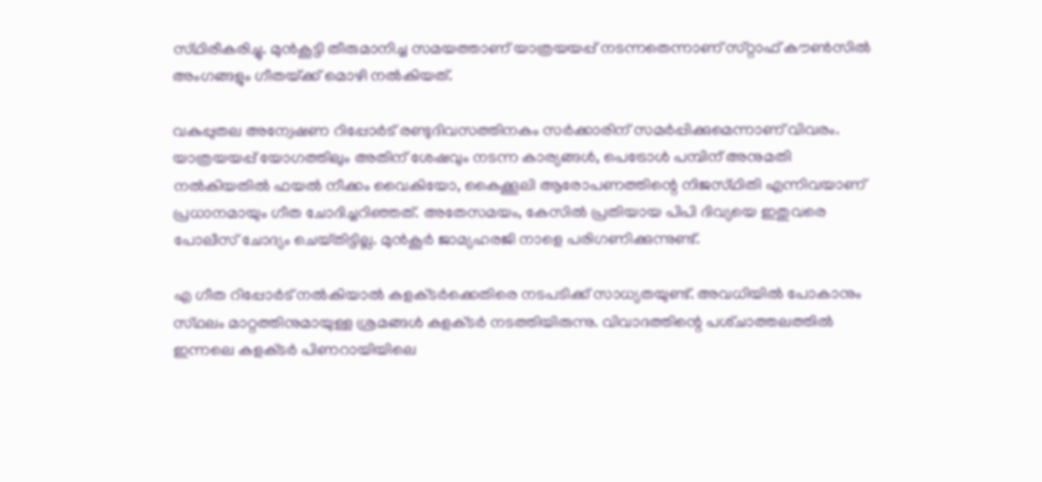സ്‌ഥിരീകരിച്ചു. മുൻകൂട്ടി തീരുമാനിച്ച സമയത്താണ് യാത്രയയപ്പ് നടന്നതെന്നാണ് സ്‌റ്റാഫ്‌ കൗൺസിൽ അംഗങ്ങളും ഗീതയ്‌ക്ക് മൊഴി നൽകിയത്.

വകുപ്പുതല അന്വേഷണ റിപ്പോർട് രണ്ടുദിവസത്തിനകം സർക്കാരിന് സമർപ്പിക്കുമെന്നാണ് വിവരം. യാത്രയയപ്പ് യോഗത്തിലും അതിന് ശേഷവും നടന്ന കാര്യങ്ങൾ, പെട്രോൾ പമ്പിന് അനുമതി നൽകിയതിൽ ഫയൽ നീക്കം വൈകിയോ, കൈക്കൂലി ആരോപണത്തിന്റെ നിജസ്‌ഥിതി എന്നിവയാണ് പ്രധാനമായും ഗീത ചോദിച്ചറിഞ്ഞത്. അതേസമയം, കേസിൽ പ്രതിയായ പിപി ദിവ്യയെ ഇതുവരെ പോലീസ് ചോദ്യം ചെയ്‌തിട്ടില്ല. മുൻ‌കൂർ ജാമ്യഹരജി നാളെ പരിഗണിക്കുന്നുണ്ട്.

എ ഗീത റിപ്പോർട് നൽകിയാൽ കളക്‌ടർക്കെതിരെ നടപടിക്ക് സാധ്യതയുണ്ട്. അവധിയിൽ പോകാനും സ്‌ഥലം മാറ്റത്തിനുമായുള്ള ശ്രമങ്ങൾ കളക്‌ടർ നടത്തിയിരുന്നു. വിവാദത്തിന്റെ പശ്‌ചാത്തലത്തിൽ ഇന്നലെ കളക്‌ടർ പിണറായിയിലെ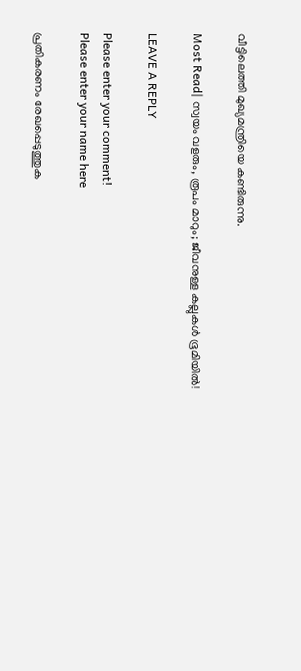വീട്ടിലെത്തി മുഖ്യമന്ത്രിയെ കണ്ടിരുന്നു.

Most Read| സ്വയം വളരും, രൂപം മാറും; ജീവനുള്ള കല്ലുകൾ ഭൂമിയിൽ!

LEAVE A REPLY

Please enter your comment!
Please enter your name here

പ്രതികരണം രേഖപ്പെടുത്തുക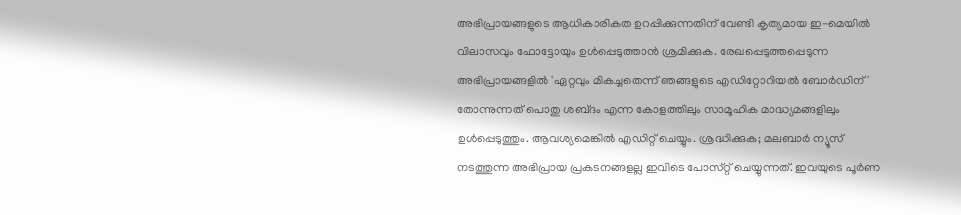അഭിപ്രായങ്ങളുടെ ആധികാരികത ഉറപ്പിക്കുന്നതിന് വേണ്ടി കൃത്യമായ ഇ-മെയിൽ വിലാസവും ഫോട്ടോയും ഉൾപ്പെടുത്താൻ ശ്രമിക്കുക. രേഖപ്പെടുത്തപ്പെടുന്ന അഭിപ്രായങ്ങളിൽ 'ഏറ്റവും മികച്ചതെന്ന് ഞങ്ങളുടെ എഡിറ്റോറിയൽ ബോർഡിന്' തോന്നുന്നത് പൊതു ശബ്‌ദം എന്ന കോളത്തിലും സാമൂഹിക മാദ്ധ്യമങ്ങളിലും ഉൾപ്പെടുത്തും. ആവശ്യമെങ്കിൽ എഡിറ്റ് ചെയ്യും. ശ്രദ്ധിക്കുക; മലബാർ ന്യൂസ് നടത്തുന്ന അഭിപ്രായ പ്രകടനങ്ങളല്ല ഇവിടെ പോസ്‌റ്റ് ചെയ്യുന്നത്. ഇവയുടെ പൂർണ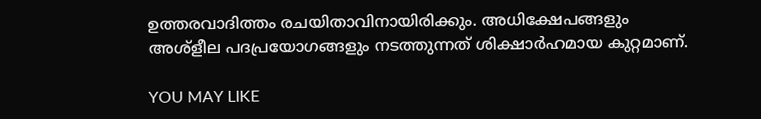ഉത്തരവാദിത്തം രചയിതാവിനായിരിക്കും. അധിക്ഷേപങ്ങളും അശ്‌ളീല പദപ്രയോഗങ്ങളും നടത്തുന്നത് ശിക്ഷാർഹമായ കുറ്റമാണ്.

YOU MAY LIKE